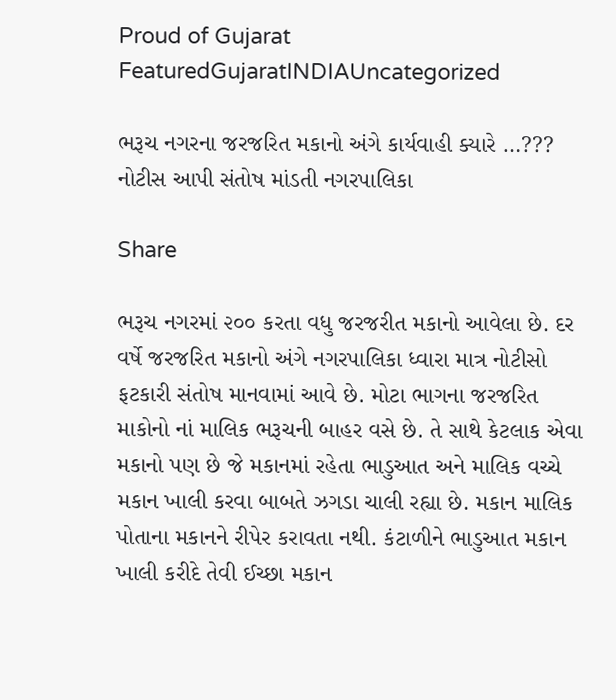Proud of Gujarat
FeaturedGujaratINDIAUncategorized

ભરૂચ નગરના જરજરિત મકાનો અંગે કાર્યવાહી ક્યારે …??? નોટીસ આપી સંતોષ માંડતી નગરપાલિકા

Share

ભરૂચ નગરમાં ૨૦૦ કરતા વધુ જરજરીત મકાનો આવેલા છે. દર વર્ષે જરજરિત મકાનો અંગે નગરપાલિકા ધ્વારા માત્ર નોટીસો ફટકારી સંતોષ માનવામાં આવે છે. મોટા ભાગના જરજરિત  માકોનો નાં માલિક ભરૂચની બાહર વસે છે. તે સાથે કેટલાક એવા મકાનો પણ છે જે મકાનમાં રહેતા ભાડુઆત અને માલિક વચ્ચે મકાન ખાલી કરવા બાબતે ઝગડા ચાલી રહ્યા છે. મકાન માલિક પોતાના મકાનને રીપેર કરાવતા નથી. કંટાળીને ભાડુઆત મકાન ખાલી કરીદે તેવી ઈચ્છા મકાન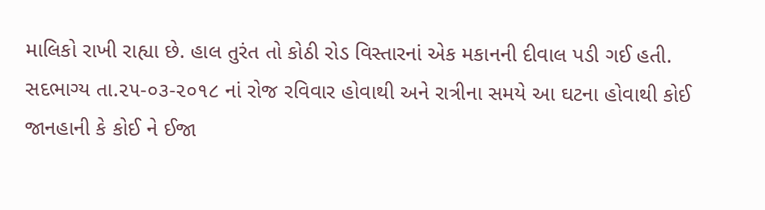માલિકો રાખી રાહ્યા છે. હાલ તુરંત તો કોઠી રોડ વિસ્તારનાં એક મકાનની દીવાલ પડી ગઈ હતી. સદભાગ્ય તા.૨૫-૦૩-૨૦૧૮ નાં રોજ રવિવાર હોવાથી અને રાત્રીના સમયે આ ઘટના હોવાથી કોઈ જાનહાની કે કોઈ ને ઈજા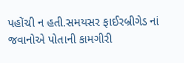પહોંચી ન હતી.સમયસર ફાઈરબ્રીગેડ નાં જવાનોએ પોતાની કામગીરી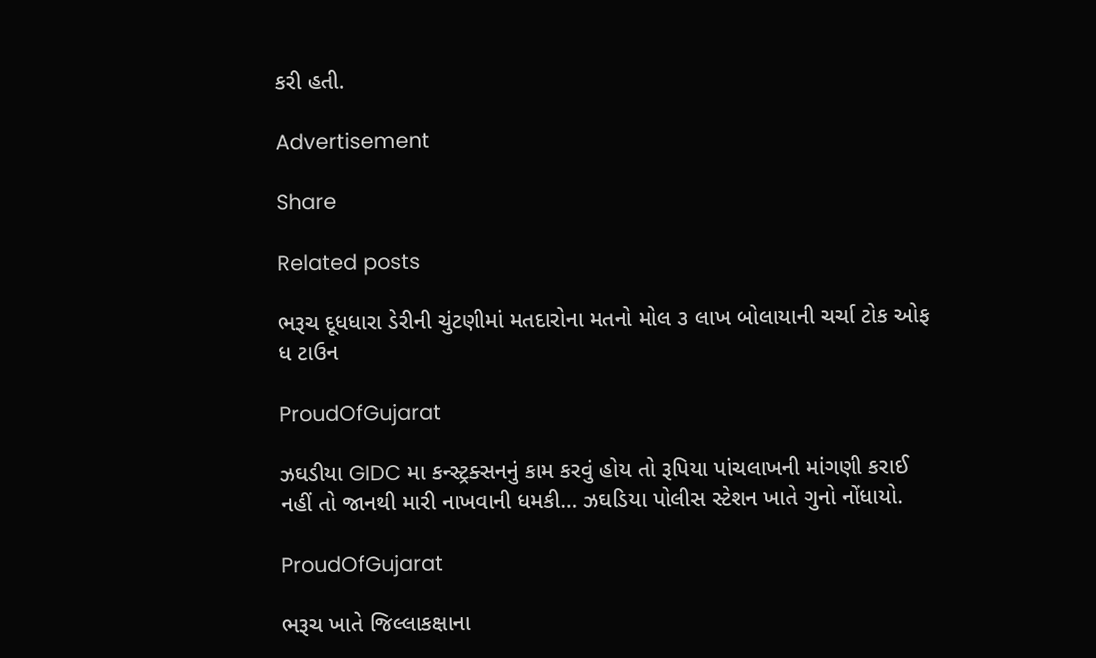કરી હતી.

Advertisement

Share

Related posts

ભરૂચ દૂધધારા ડેરીની ચુંટણીમાં મતદારોના મતનો મોલ ૩ લાખ બોલાયાની ચર્ચા ટોક ઓફ ધ ટાઉન

ProudOfGujarat

ઝઘડીયા GIDC મા કન્સ્ટ્રક્સનનું કામ કરવું હોય તો રૂપિયા પાંચલાખની માંગણી કરાઈ નહીં તો જાનથી મારી નાખવાની ધમકી… ઝઘડિયા પોલીસ સ્ટેશન ખાતે ગુનો નોંધાયો.

ProudOfGujarat

ભરૂચ ખાતે જિલ્લાકક્ષાના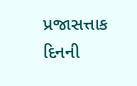પ્રજાસત્તાક દિનની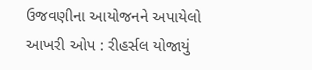ઉજવણીના આયોજનને અપાયેલો આખરી ઓપ : રીહર્સલ યોજાયું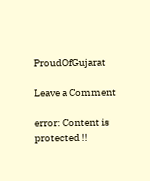ProudOfGujarat

Leave a Comment

error: Content is protected !!